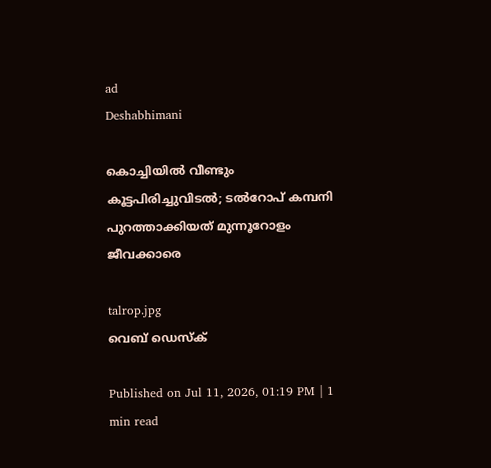ad
Deshabhimani

കൊച്ചിയിൽ വീണ്ടും കൂട്ടപിരിച്ചുവിടൽ; ടൽറോപ് കമ്പനി പുറത്താക്കിയത് മുന്നൂറോളം ജീവക്കാരെ

talrop.jpg
വെബ് ഡെസ്ക്

Published on Jul 11, 2026, 01:19 PM | 1 min read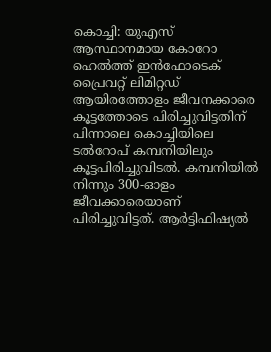കൊച്ചി: യുഎസ്‌ ആസ്ഥാനമായ കോറോ ഹെൽത്ത്‌ ഇൻഫോടെക്‌ പ്രൈവറ്റ്‌ ലിമിറ്റഡ്‌ ആയിരത്തോളം ജീവനക്കാരെ കൂട്ടത്തോടെ പിരിച്ചുവിട്ടതിന് പിന്നാലെ കൊച്ചിയിലെ ടൽറോപ് കമ്പനിയിലും കൂട്ടപിരിച്ചുവിടൽ. കമ്പനിയിൽ നിന്നും 300-ഓളം ജീവക്കാരെയാണ് പിരിച്ചുവിട്ടത്. ആർട്ടിഫിഷ്യൽ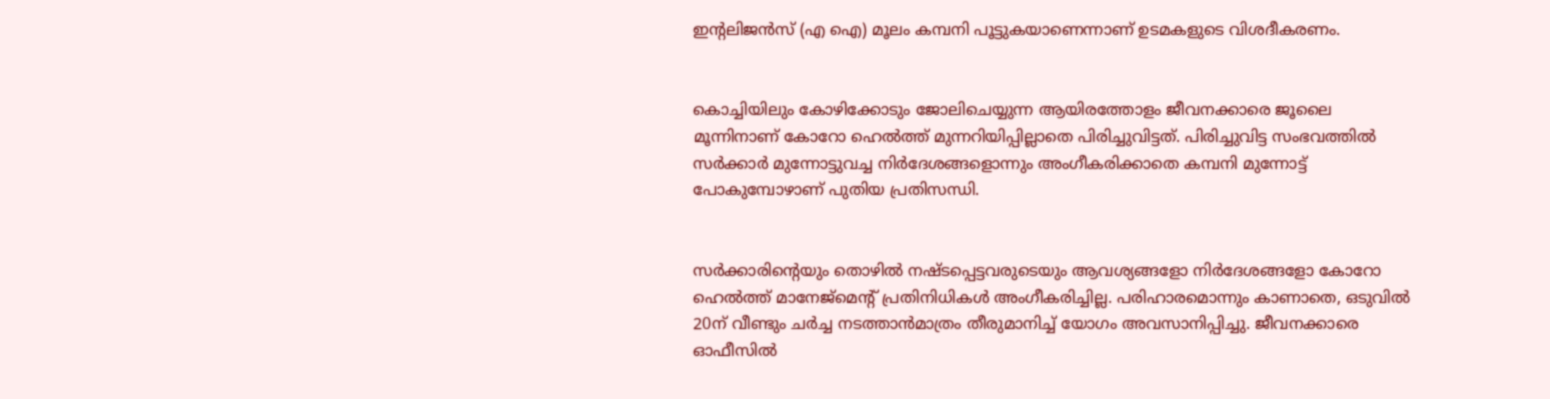ഇന്റലിജൻസ് (എ ഐ) മൂലം കമ്പനി പൂട്ടുകയാണെന്നാണ് ഉടമകളുടെ വിശദീകരണം.


കൊച്ചിയിലും കോഴിക്കോടും ജോലിചെയ്യുന്ന ആയിരത്തോളം ജീവനക്കാരെ ജൂലൈ മൂന്നിനാണ്‌ കോറോ ഹെൽത്ത്‌ മുന്നറിയിപ്പില്ലാതെ പിരിച്ചുവിട്ടത്‌. പിരിച്ചുവിട്ട സംഭവത്തിൽ സർക്കാർ മുന്നോട്ടുവച്ച നിർദേശങ്ങളൊന്നും അംഗീകരിക്കാതെ കമ്പനി മുന്നോട്ട് പോകുമ്പോഴാണ് പുതിയ പ്രതിസന്ധി.


സർക്കാരിന്റെയും തൊഴിൽ നഷ്ടപ്പെട്ടവരുടെയും ആവശ്യങ്ങളോ നിർദേശങ്ങളോ കോറോ ഹെൽത്ത് മാനേജ്‌മെന്റ്‌ പ്രതിനിധികൾ അംഗീകരിച്ചില്ല. പരിഹാരമൊന്നും കാണാതെ, ഒടുവിൽ 20ന്‌ വീണ്ടും ചർച്ച നടത്താൻമാത്രം തീരുമാനിച്ച്‌ യോഗം അവസാനിപ്പിച്ചു. ജീവനക്കാരെ ഓഫീസിൽ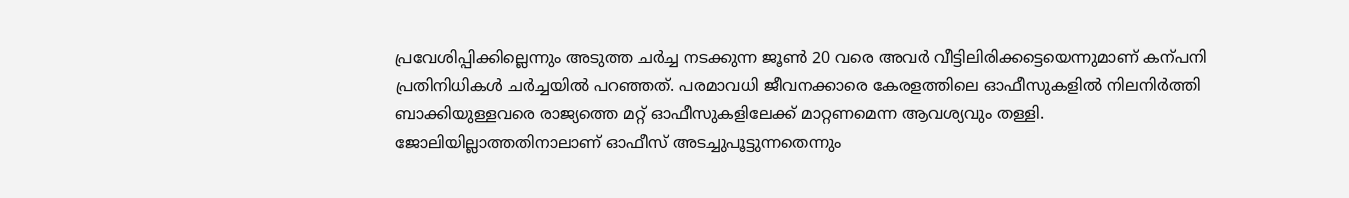പ്രവേശിപ്പിക്കില്ലെന്നും അടുത്ത ചർച്ച നടക്കുന്ന ജൂൺ 20 വരെ അവർ വീട്ടിലിരിക്കട്ടെയെന്നുമാണ്‌ കന്പനി പ്രതിനിധികൾ ചർച്ചയിൽ പറഞ്ഞത്‌. പരമാവധി ജീവനക്കാരെ കേരളത്തിലെ ഓഫീസുകളിൽ നിലനിർത്തി ബാക്കിയുള്ളവരെ രാജ്യത്തെ മറ്റ് ഓഫീസുകളിലേക്ക് മാറ്റണമെന്ന ആവശ്യവും തള്ളി. ജോലിയില്ലാത്തതിനാലാണ്‌ ഓഫീസ്‌ അടച്ചുപൂട്ടുന്നതെന്നും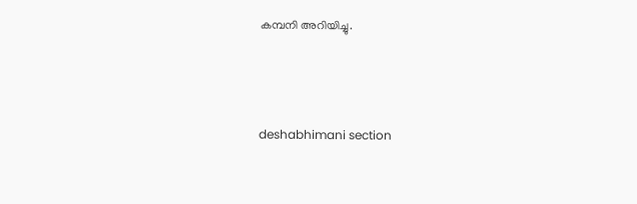കമ്പനി അറിയിച്ചു.



deshabhimani section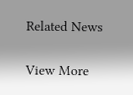Related News

View More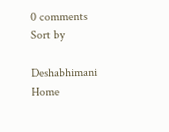0 comments
Sort by

Deshabhimani
Home